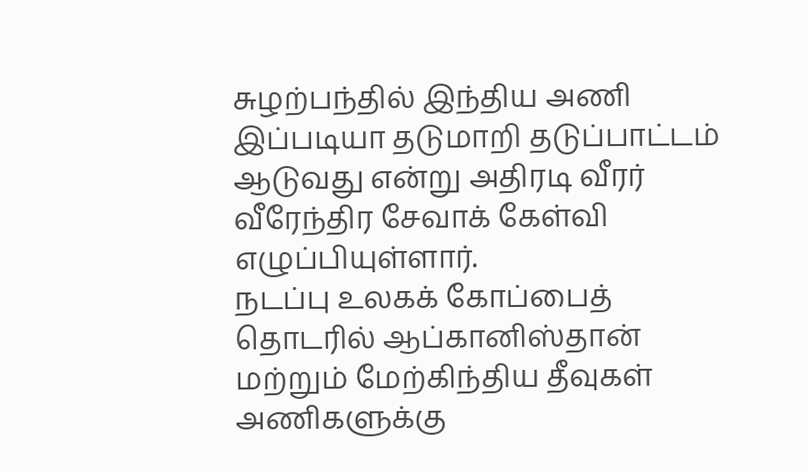சுழற்பந்தில் இந்திய அணி இப்படியா தடுமாறி தடுப்பாட்டம் ஆடுவது என்று அதிரடி வீரர் வீரேந்திர சேவாக் கேள்வி எழுப்பியுள்ளார்.
நடப்பு உலகக் கோப்பைத் தொடரில் ஆப்கானிஸ்தான் மற்றும் மேற்கிந்திய தீவுகள் அணிகளுக்கு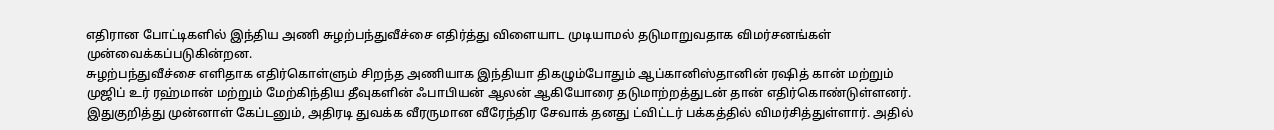எதிரான போட்டிகளில் இந்திய அணி சுழற்பந்துவீச்சை எதிர்த்து விளையாட முடியாமல் தடுமாறுவதாக விமர்சனங்கள் முன்வைக்கப்படுகின்றன.
சுழற்பந்துவீச்சை எளிதாக எதிர்கொள்ளும் சிறந்த அணியாக இந்தியா திகழும்போதும் ஆப்கானிஸ்தானின் ரஷித் கான் மற்றும் முஜிப் உர் ரஹ்மான் மற்றும் மேற்கிந்திய தீவுகளின் ஃபாபியன் ஆலன் ஆகியோரை தடுமாற்றத்துடன் தான் எதிர்கொண்டுள்ளனர்.
இதுகுறித்து முன்னாள் கேப்டனும், அதிரடி துவக்க வீரருமான வீரேந்திர சேவாக் தனது ட்விட்டர் பக்கத்தில் விமர்சித்துள்ளார். அதில்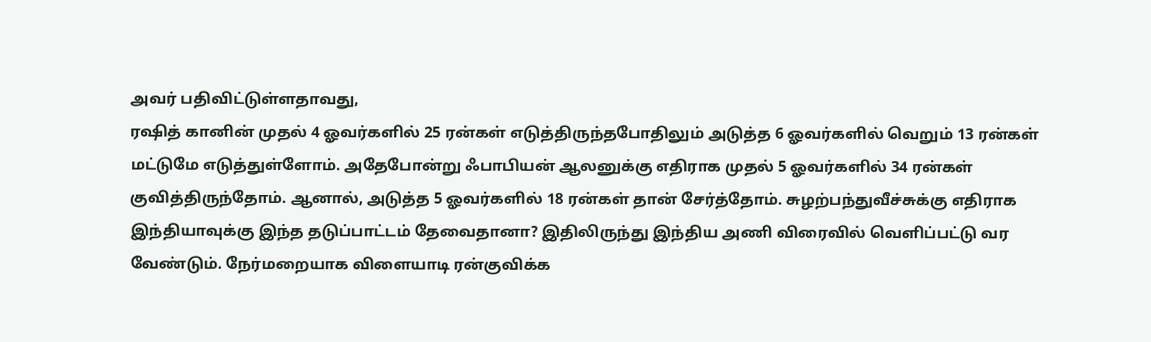அவர் பதிவிட்டுள்ளதாவது,
ரஷித் கானின் முதல் 4 ஓவர்களில் 25 ரன்கள் எடுத்திருந்தபோதிலும் அடுத்த 6 ஓவர்களில் வெறும் 13 ரன்கள் மட்டுமே எடுத்துள்ளோம். அதேபோன்று ஃபாபியன் ஆலனுக்கு எதிராக முதல் 5 ஓவர்களில் 34 ரன்கள் குவித்திருந்தோம். ஆனால், அடுத்த 5 ஓவர்களில் 18 ரன்கள் தான் சேர்த்தோம். சுழற்பந்துவீச்சுக்கு எதிராக இந்தியாவுக்கு இந்த தடுப்பாட்டம் தேவைதானா? இதிலிருந்து இந்திய அணி விரைவில் வெளிப்பட்டு வர வேண்டும். நேர்மறையாக விளையாடி ரன்குவிக்க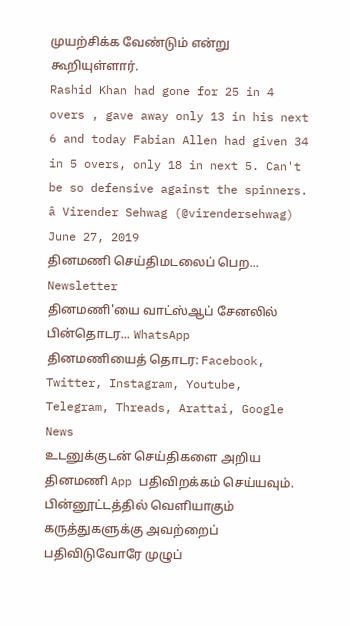முயற்சிக்க வேண்டும் என்று கூறியுள்ளார்.
Rashid Khan had gone for 25 in 4 overs , gave away only 13 in his next 6 and today Fabian Allen had given 34 in 5 overs, only 18 in next 5. Can't be so defensive against the spinners.
â Virender Sehwag (@virendersehwag) June 27, 2019
தினமணி செய்திமடலைப் பெற... Newsletter
தினமணி'யை வாட்ஸ்ஆப் சேனலில் பின்தொடர... WhatsApp
தினமணியைத் தொடர: Facebook, Twitter, Instagram, Youtube, Telegram, Threads, Arattai, Google News
உடனுக்குடன் செய்திகளை அறிய தினமணி App பதிவிறக்கம் செய்யவும்.
பின்னூட்டத்தில் வெளியாகும் கருத்துகளுக்கு அவற்றைப் பதிவிடுவோரே முழுப்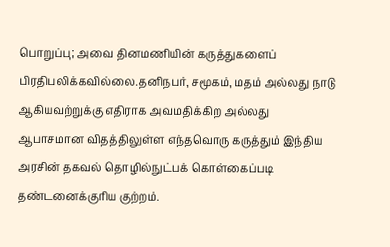பொறுப்பு; அவை தினமணியின் கருத்துகளைப் பிரதிபலிக்கவில்லை.தனிநபர், சமூகம், மதம் அல்லது நாடு ஆகியவற்றுக்கு எதிராக அவமதிக்கிற அல்லது ஆபாசமான விதத்திலுள்ள எந்தவொரு கருத்தும் இந்திய அரசின் தகவல் தொழில்நுட்பக் கொள்கைப்படி தண்டனைக்குரிய குற்றம்.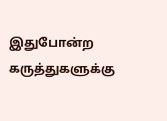இதுபோன்ற கருத்துகளுக்கு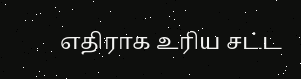எதிராக உரிய சட்ட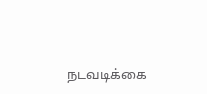நடவடிக்கை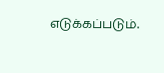எடுக்கப்படும்.